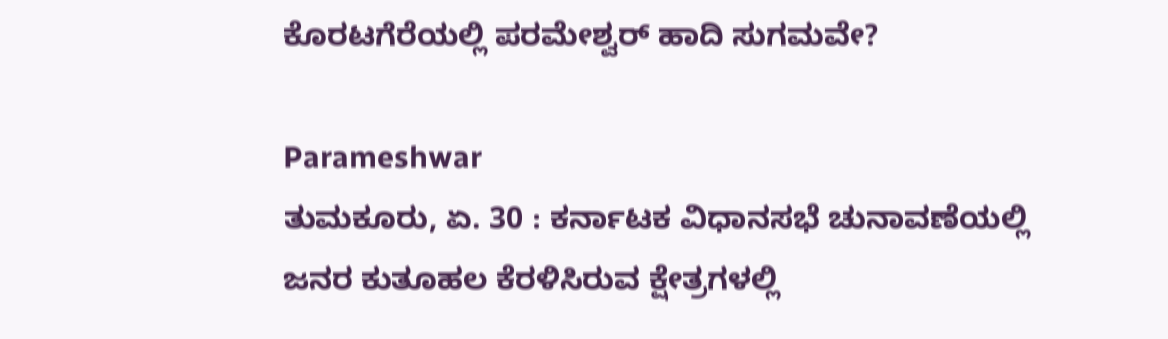ಕೊರಟಗೆರೆಯಲ್ಲಿ ಪರಮೇಶ್ವರ್ ಹಾದಿ ಸುಗಮವೇ?

Parameshwar
ತುಮಕೂರು, ಏ. 30 : ಕರ್ನಾಟಕ ವಿಧಾನಸಭೆ ಚುನಾವಣೆಯಲ್ಲಿ ಜನರ ಕುತೂಹಲ ಕೆರಳಿಸಿರುವ ಕ್ಷೇತ್ರಗಳಲ್ಲಿ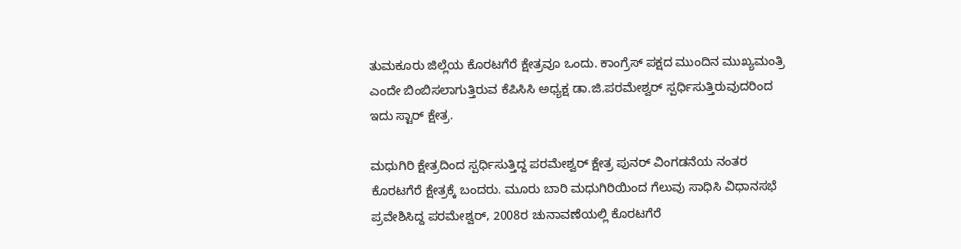ತುಮಕೂರು ಜಿಲ್ಲೆಯ ಕೊರಟಗೆರೆ ಕ್ಷೇತ್ರವೂ ಒಂದು. ಕಾಂಗ್ರೆಸ್ ಪಕ್ಷದ ಮುಂದಿನ ಮುಖ್ಯಮಂತ್ರಿ ಎಂದೇ ಬಿಂಬಿಸಲಾಗುತ್ತಿರುವ ಕೆಪಿಸಿಸಿ ಅಧ್ಯಕ್ಷ ಡಾ.ಜಿ.ಪರಮೇಶ್ವರ್ ಸ್ಪರ್ಧಿಸುತ್ತಿರುವುದರಿಂದ ಇದು ಸ್ಟಾರ್ ಕ್ಷೇತ್ರ.

ಮಧುಗಿರಿ ಕ್ಷೇತ್ರದಿಂದ ಸ್ಪರ್ಧಿಸುತ್ತಿದ್ದ ಪರಮೇಶ್ವರ್ ಕ್ಷೇತ್ರ ಪುನರ್ ವಿಂಗಡನೆಯ ನಂತರ ಕೊರಟಗೆರೆ ಕ್ಷೇತ್ರಕ್ಕೆ ಬಂದರು. ಮೂರು ಬಾರಿ ಮಧುಗಿರಿಯಿಂದ ಗೆಲುವು ಸಾಧಿಸಿ ವಿಧಾನಸಭೆ ಪ್ರವೇಶಿಸಿದ್ದ ಪರಮೇಶ್ವರ್, 2008ರ ಚುನಾವಣೆಯಲ್ಲಿ ಕೊರಟಗೆರೆ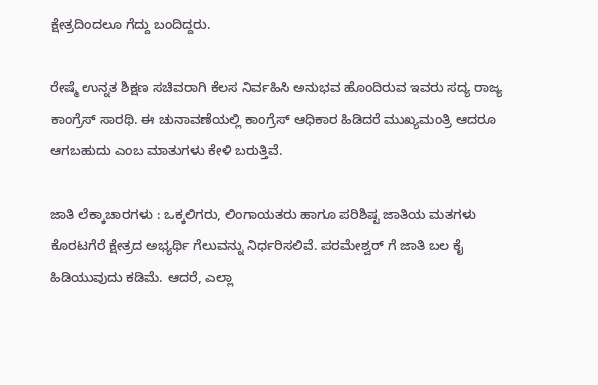ಕ್ಷೇತ್ರದಿಂದಲೂ ಗೆದ್ದು ಬಂದಿದ್ದರು.

ರೇಷ್ಮೆ ಉನ್ನತ ಶಿಕ್ಷಣ ಸಚಿವರಾಗಿ ಕೆಲಸ ನಿರ್ವಹಿಸಿ ಅನುಭವ ಹೊಂದಿರುವ ಇವರು ಸದ್ಯ ರಾಜ್ಯ ಕಾಂಗ್ರೆಸ್ ಸಾರಥಿ. ಈ ಚುನಾವಣೆಯಲ್ಲಿ ಕಾಂಗ್ರೆಸ್ ಆಧಿಕಾರ ಹಿಡಿದರೆ ಮುಖ್ಯಮಂತ್ರಿ ಆದರೂ ಆಗಬಹುದು ಎಂಬ ಮಾತುಗಳು ಕೇಳಿ ಬರುತ್ತಿವೆ.

ಜಾತಿ ಲೆಕ್ಕಾಚಾರಗಳು : ಒಕ್ಕಲಿಗರು, ಲಿಂಗಾಯತರು ಹಾಗೂ ಪರಿಶಿಷ್ಟ ಜಾತಿಯ ಮತಗಳು ಕೊರಟಗೆರೆ ಕ್ಷೇತ್ರದ ಅಭ್ಯರ್ಥಿ ಗೆಲುವನ್ನು ನಿರ್ಧರಿಸಲಿವೆ. ಪರಮೇಶ್ವರ್ ಗೆ ಜಾತಿ ಬಲ ಕೈ ಹಿಡಿಯುವುದು ಕಡಿಮೆ. ಆದರೆ, ಎಲ್ಲಾ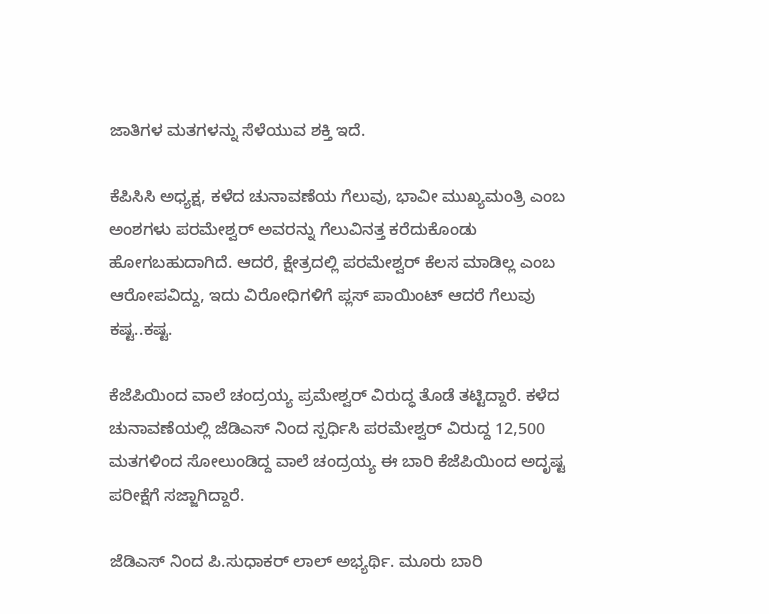ಜಾತಿಗಳ ಮತಗಳನ್ನು ಸೆಳೆಯುವ ಶಕ್ತಿ ಇದೆ.

ಕೆಪಿಸಿಸಿ ಅಧ್ಯಕ್ಷ, ಕಳೆದ ಚುನಾವಣೆಯ ಗೆಲುವು, ಭಾವೀ ಮುಖ್ಯಮಂತ್ರಿ ಎಂಬ ಅಂಶಗಳು ಪರಮೇಶ್ವರ್ ಅವರನ್ನು ಗೆಲುವಿನತ್ತ ಕರೆದುಕೊಂಡು ಹೋಗಬಹುದಾಗಿದೆ. ಆದರೆ, ಕ್ಷೇತ್ರದಲ್ಲಿ ಪರಮೇಶ್ವರ್ ಕೆಲಸ ಮಾಡಿಲ್ಲ ಎಂಬ ಆರೋಪವಿದ್ದು, ಇದು ವಿರೋಧಿಗಳಿಗೆ ಪ್ಲಸ್ ಪಾಯಿಂಟ್ ಆದರೆ ಗೆಲುವು ಕಷ್ಟ..ಕಷ್ಟ.

ಕೆಜೆಪಿಯಿಂದ ವಾಲೆ ಚಂದ್ರಯ್ಯ ಪ್ರಮೇಶ್ವರ್ ವಿರುದ್ಧ ತೊಡೆ ತಟ್ಟಿದ್ದಾರೆ. ಕಳೆದ ಚುನಾವಣೆಯಲ್ಲಿ ಜೆಡಿಎಸ್ ನಿಂದ ಸ್ಪರ್ಧಿಸಿ ಪರಮೇಶ್ವರ್ ವಿರುದ್ದ 12,500 ಮತಗಳಿಂದ ಸೋಲುಂಡಿದ್ದ ವಾಲೆ ಚಂದ್ರಯ್ಯ ಈ ಬಾರಿ ಕೆಜೆಪಿಯಿಂದ ಅದೃಷ್ಟ ಪರೀಕ್ಷೆಗೆ ಸಜ್ಜಾಗಿದ್ದಾರೆ.

ಜೆಡಿಎಸ್ ನಿಂದ ಪಿ.ಸುಧಾಕರ್ ಲಾಲ್ ಅಭ್ಯರ್ಥಿ. ಮೂರು ಬಾರಿ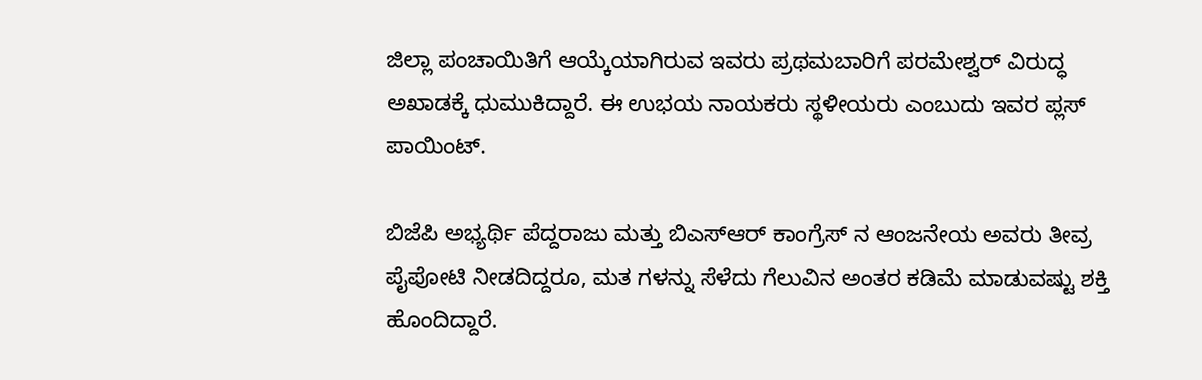ಜಿಲ್ಲಾ ಪಂಚಾಯಿತಿಗೆ ಆಯ್ಕೆಯಾಗಿರುವ ಇವರು ಪ್ರಥಮಬಾರಿಗೆ ಪರಮೇಶ್ವರ್ ವಿರುದ್ಧ ಅಖಾಡಕ್ಕೆ ಧುಮುಕಿದ್ದಾರೆ. ಈ ಉಭಯ ನಾಯಕರು ಸ್ಥಳೀಯರು ಎಂಬುದು ಇವರ ಪ್ಲಸ್ ಪಾಯಿಂಟ್.

ಬಿಜೆಪಿ ಅಭ್ಯರ್ಥಿ ಪೆದ್ದರಾಜು ಮತ್ತು ಬಿಎಸ್ಆರ್ ಕಾಂಗ್ರೆಸ್ ನ ಆಂಜನೇಯ ಅವರು ತೀವ್ರ ಪೈಪೋಟಿ ನೀಡದಿದ್ದರೂ, ಮತ ಗಳನ್ನು ಸೆಳೆದು ಗೆಲುವಿನ ಅಂತರ ಕಡಿಮೆ ಮಾಡುವಷ್ಟು ಶಕ್ತಿ ಹೊಂದಿದ್ದಾರೆ.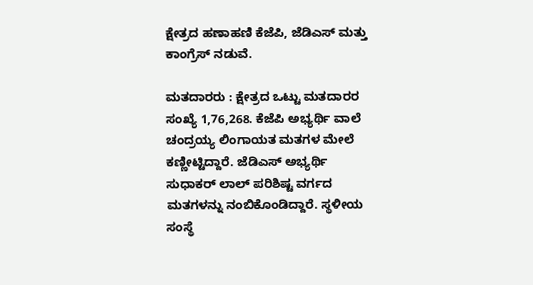ಕ್ಷೇತ್ರದ ಹಣಾಹಣಿ ಕೆಜೆಪಿ, ಜೆಡಿಎಸ್ ಮತ್ತು ಕಾಂಗ್ರೆಸ್ ನಡುವೆ.

ಮತದಾರರು : ಕ್ಷೇತ್ರದ ಒಟ್ಟು ಮತದಾರರ ಸಂಖ್ಯೆ 1,76,268. ಕೆಜೆಪಿ ಅಭ್ಯರ್ಥಿ ವಾಲೆ ಚಂದ್ರಯ್ಯ ಲಿಂಗಾಯತ ಮತಗಳ ಮೇಲೆ ಕಣ್ಣೀಟ್ಟಿದ್ದಾರೆ. ಜೆಡಿಎಸ್ ಅಭ್ಯರ್ಥಿ ಸುಧಾಕರ್ ಲಾಲ್ ಪರಿಶಿಷ್ಟ ವರ್ಗದ ಮತಗಳನ್ನು ನಂಬಿಕೊಂಡಿದ್ದಾರೆ. ಸ್ಥಳೀಯ ಸಂಸ್ಥೆ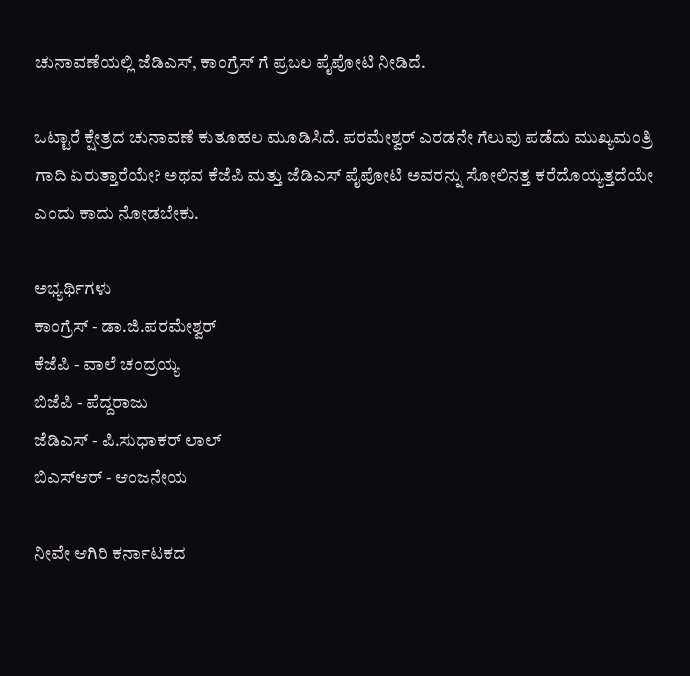ಚುನಾವಣೆಯಲ್ಲಿ ಜೆಡಿಎಸ್, ಕಾಂಗ್ರೆಸ್ ಗೆ ಪ್ರಬಲ ಪೈಪೋಟಿ ನೀಡಿದೆ.

ಒಟ್ಟಾರೆ ಕ್ಷೇತ್ರದ ಚುನಾವಣೆ ಕುತೂಹಲ ಮೂಡಿಸಿದೆ. ಪರಮೇಶ್ವರ್ ಎರಡನೇ ಗೆಲುವು ಪಡೆದು ಮುಖ್ಯಮಂತ್ರಿ ಗಾದಿ ಏರುತ್ತಾರೆಯೇ? ಅಥವ ಕೆಜೆಪಿ ಮತ್ತು ಜೆಡಿಎಸ್ ಪೈಪೋಟಿ ಅವರನ್ನು ಸೋಲಿನತ್ತ ಕರೆದೊಯ್ಯತ್ತದೆಯೇ ಎಂದು ಕಾದು ನೋಡಬೇಕು.

ಅಭ್ಯರ್ಥಿಗಳು
ಕಾಂಗ್ರೆಸ್ - ಡಾ.ಜಿ.ಪರಮೇಶ್ವರ್
ಕೆಜೆಪಿ - ವಾಲೆ ಚಂದ್ರಯ್ಯ
ಬಿಜೆಪಿ - ಪೆದ್ದರಾಜು
ಜೆಡಿಎಸ್ - ಪಿ.ಸುಧಾಕರ್ ಲಾಲ್
ಬಿಎಸ್ಆರ್ - ಆಂಜನೇಯ

ನೀವೇ ಆಗಿರಿ ಕರ್ನಾಟಕದ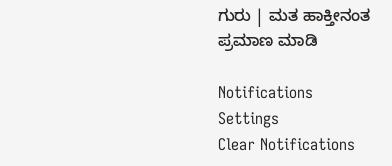ಗುರು | ಮತ ಹಾಕ್ತೀನಂತ ಪ್ರಮಾಣ ಮಾಡಿ

Notifications
Settings
Clear Notifications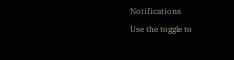Notifications
Use the toggle to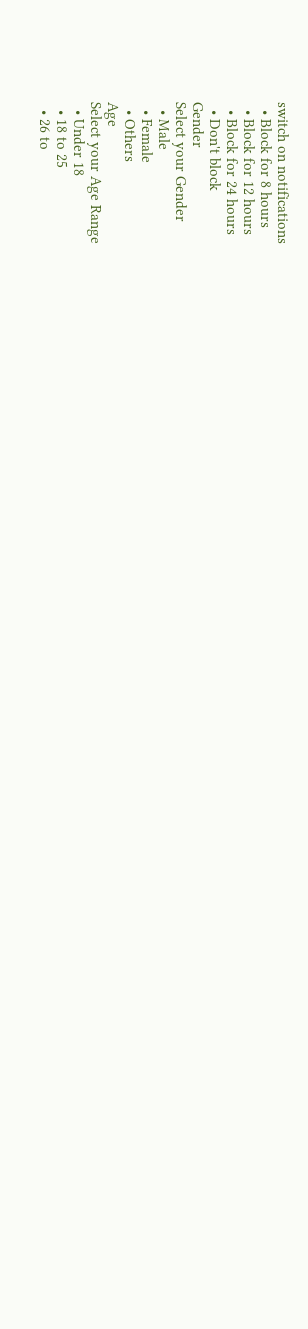switch on notifications
  • Block for 8 hours
  • Block for 12 hours
  • Block for 24 hours
  • Don't block
Gender
Select your Gender
  • Male
  • Female
  • Others
Age
Select your Age Range
  • Under 18
  • 18 to 25
  • 26 to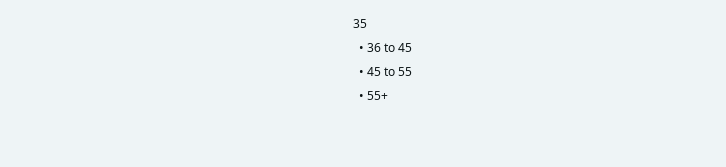35
  • 36 to 45
  • 45 to 55
  • 55+